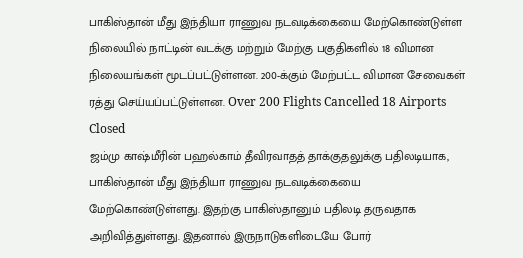பாகிஸ்தான் மீது இந்தியா ராணுவ நடவடிக்கையை மேற்கொண்டுள்ள நிலையில் நாட்டின் வடக்கு மற்றும் மேற்கு பகுதிகளில் 18 விமான நிலையங்கள் மூடப்பட்டுள்ளன. 200-க்கும் மேற்பட்ட விமான சேவைகள் ரத்து செய்யப்பட்டுள்ளன. Over 200 Flights Cancelled 18 Airports Closed
ஜம்மு காஷ்மீரின் பஹல்காம் தீவிரவாதத் தாக்குதலுக்கு பதிலடியாக, பாகிஸ்தான் மீது இந்தியா ராணுவ நடவடிக்கையை மேற்கொண்டுள்ளது. இதற்கு பாகிஸ்தானும் பதிலடி தருவதாக அறிவித்துள்ளது. இதனால் இருநாடுகளிடையே போர்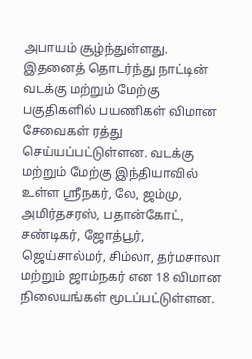அபாயம் சூழ்ந்துள்ளது.
இதனைத் தொடர்ந்து நாட்டின் வடக்கு மற்றும் மேற்கு பகுதிகளில் பயணிகள் விமான சேவைகள் ரத்து செய்யப்பட்டுள்ளன. வடக்கு மற்றும் மேற்கு இந்தியாவில் உள்ள ஸ்ரீநகர், லே, ஜம்மு, அமிர்தசரஸ், பதான்கோட், சண்டிகர், ஜோத்பூர், ஜெய்சால்மர், சிம்லா, தர்மசாலா மற்றும் ஜாம்நகர் என 18 விமான நிலையங்கள் மூடப்பட்டுள்ளன.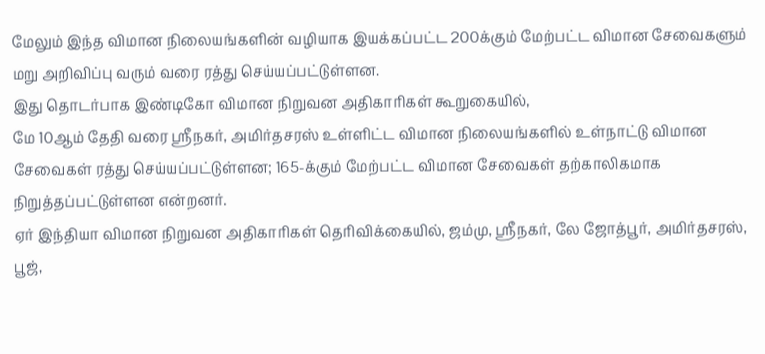மேலும் இந்த விமான நிலையங்களின் வழியாக இயக்கப்பட்ட 200க்கும் மேற்பட்ட விமான சேவைகளும் மறு அறிவிப்பு வரும் வரை ரத்து செய்யப்பட்டுள்ளன.
இது தொடர்பாக இண்டிகோ விமான நிறுவன அதிகாரிகள் கூறுகையில்,
மே 10ஆம் தேதி வரை ஶ்ரீநகர், அமிர்தசரஸ் உள்ளிட்ட விமான நிலையங்களில் உள்நாட்டு விமான சேவைகள் ரத்து செய்யப்பட்டுள்ளன; 165-க்கும் மேற்பட்ட விமான சேவைகள் தற்காலிகமாக நிறுத்தப்பட்டுள்ளன என்றனர்.
ஏர் இந்தியா விமான நிறுவன அதிகாரிகள் தெரிவிக்கையில், ஜம்மு, ஶ்ரீநகர், லே ஜோத்பூர், அமிர்தசரஸ், பூஜ்,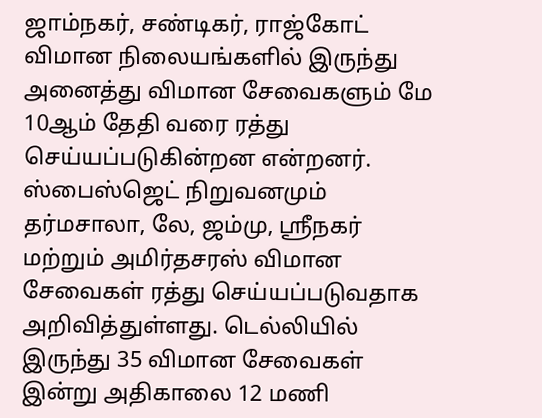ஜாம்நகர், சண்டிகர், ராஜ்கோட் விமான நிலையங்களில் இருந்து அனைத்து விமான சேவைகளும் மே 10ஆம் தேதி வரை ரத்து செய்யப்படுகின்றன என்றனர்.
ஸ்பைஸ்ஜெட் நிறுவனமும் தர்மசாலா, லே, ஜம்மு, ஶ்ரீநகர் மற்றும் அமிர்தசரஸ் விமான சேவைகள் ரத்து செய்யப்படுவதாக அறிவித்துள்ளது. டெல்லியில் இருந்து 35 விமான சேவைகள் இன்று அதிகாலை 12 மணி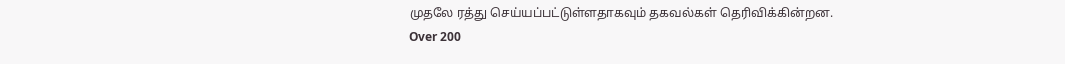முதலே ரத்து செய்யப்பட்டுள்ளதாகவும் தகவல்கள் தெரிவிக்கின்றன. Over 200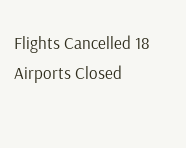Flights Cancelled 18 Airports Closed